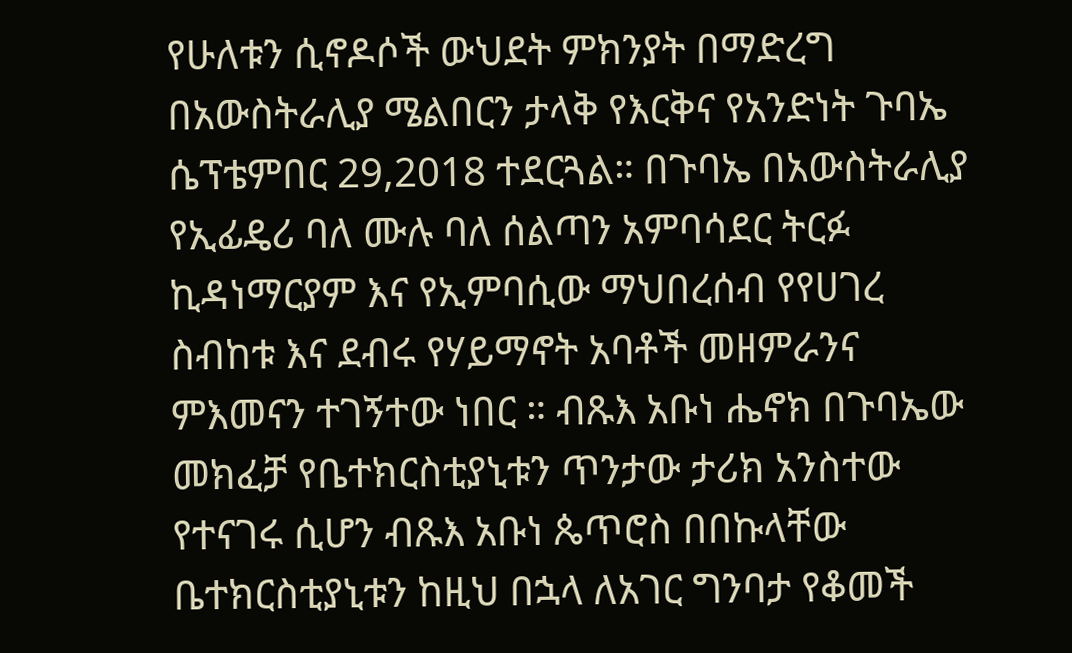የሁለቱን ሲኖዶሶች ውህደት ምክንያት በማድረግ በአውስትራሊያ ሜልበርን ታላቅ የእርቅና የአንድነት ጉባኤ ሴፕቴምበር 29,2018 ተደርጓል። በጉባኤ በአውስትራሊያ የኢፊዴሪ ባለ ሙሉ ባለ ሰልጣን አምባሳደር ትርፉ ኪዳነማርያም እና የኢምባሲው ማህበረሰብ የየሀገረ ስብከቱ እና ደብሩ የሃይማኖት አባቶች መዘምራንና ምእመናን ተገኝተው ነበር ። ብጹእ አቡነ ሔኖክ በጉባኤው መክፈቻ የቤተክርስቲያኒቱን ጥንታው ታሪክ አንስተው የተናገሩ ሲሆን ብጹእ አቡነ ጴጥሮስ በበኩላቸው ቤተክርስቲያኒቱን ከዚህ በኋላ ለአገር ግንባታ የቆመች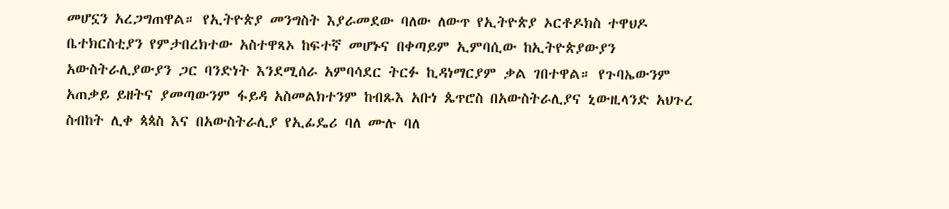መሆኗን አረጋግጠዋል። የኢትዮጵያ መንግስት እያራመደው ባለው ለውጥ የኢትዮጵያ ኦርቶዶክስ ተዋህዶ ቤተክርስቲያን የምታበረክተው አስተዋጻኦ ከፍተኛ መሆኑና በቀጣይም ኢምባሲው ከኢትዮጵያውያን አውስትራሊያውያን ጋር ባንድነት እንደሚሰራ አምባሳደር ትርፉ ኪዳነማርያም ቃል ገበተዋል። የጉባኤውንም አጠቃይ ይዘትና ያመጣውንም ፋይዳ አስመልክተንም ከብጹእ አቡነ ጴጥሮስ በአውስትራሊያና ኒውዚላንድ አህጉረ ስብከት ሊቀ ጳጳስ እና በአውስትራሊያ የኢፊዴሪ ባለ ሙሉ ባለ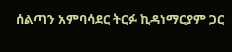ሰልጣን አምባሳደር ትርፉ ኪዳነማርያም ጋር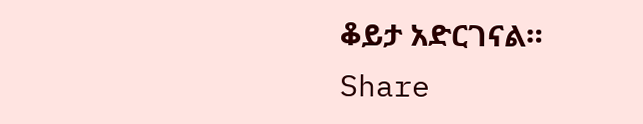ቆይታ አድርገናል።
Share